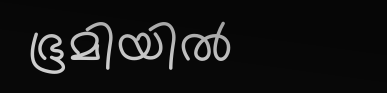ഭൂമിയിൽ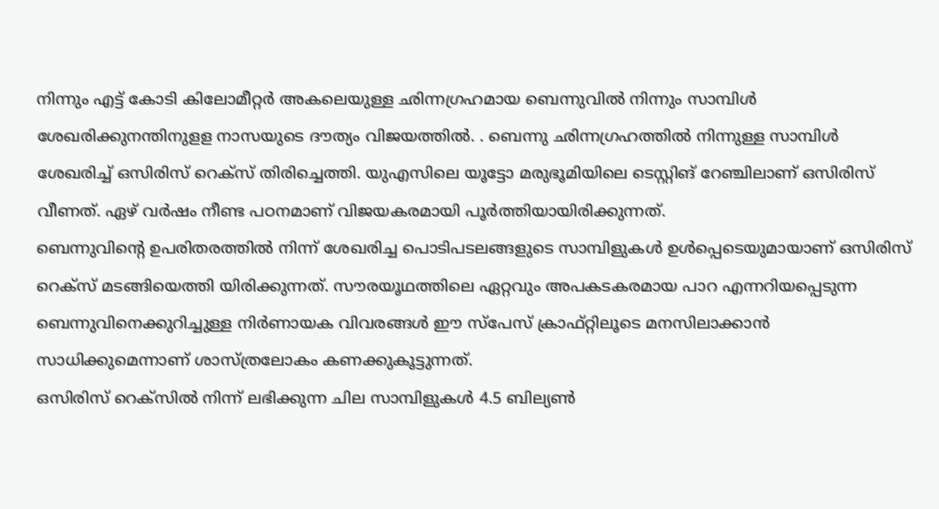നിന്നും എട്ട് കോടി കിലോമീറ്റർ അകലെയുള്ള ഛിന്നഗ്രഹമായ ബെന്നുവിൽ നിന്നും സാമ്പിൾ ശേഖരിക്കുനന്തിനുളള നാസയുടെ ദൗത്യം വിജയത്തിൽ. . ബെന്നു ഛിന്നഗ്രഹത്തിൽ നിന്നുള്ള സാമ്പിൾ ശേഖരിച്ച് ഒസിരിസ് റെക്സ് തിരിച്ചെത്തി. യുഎസിലെ യൂട്ടോ മരുഭൂമിയിലെ ടെസ്റ്റിങ് റേഞ്ചിലാണ് ഒസിരിസ് വീണത്. ഏഴ് വർഷം നീണ്ട പഠനമാണ് വിജയകരമായി പൂർത്തിയായിരിക്കുന്നത്.
ബെന്നുവിന്റെ ഉപരിതരത്തിൽ നിന്ന് ശേഖരിച്ച പൊടിപടലങ്ങളുടെ സാമ്പിളുകൾ ഉൾപ്പെടെയുമായാണ് ഒസിരിസ് റെക്സ് മടങ്ങിയെത്തി യിരിക്കുന്നത്. സൗരയൂഥത്തിലെ ഏറ്റവും അപകടകരമായ പാറ എന്നറിയപ്പെടുന്ന ബെന്നുവിനെക്കുറിച്ചുള്ള നിർണായക വിവരങ്ങൾ ഈ സ്പേസ് ക്രാഫ്റ്റിലൂടെ മനസിലാക്കാൻ സാധിക്കുമെന്നാണ് ശാസ്ത്രലോകം കണക്കുകൂട്ടുന്നത്.
ഒസിരിസ് റെക്സിൽ നിന്ന് ലഭിക്കുന്ന ചില സാമ്പിളുകൾ 4.5 ബില്യൺ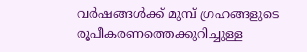വർഷങ്ങൾക്ക് മുമ്പ് ഗ്രഹങ്ങളുടെ രൂപീകരണത്തെക്കുറിച്ചുള്ള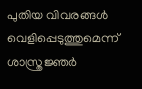പുതിയ വിവരങ്ങൾ വെളിപ്പെടുത്തുമെന്ന് ശാസ്ത്രജ്ഞർ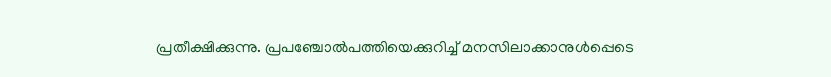പ്രതീക്ഷിക്കുന്നു. പ്രപഞ്ചോൽപത്തിയെക്കുറിച്ച് മനസിലാക്കാനുൾപ്പെടെ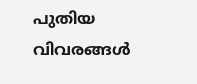പുതിയ വിവരങ്ങൾ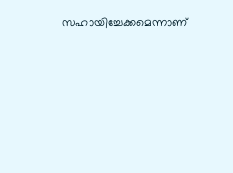സഹായിച്ചേക്കമെന്നാണ്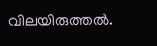വിലയിരുത്തൽ.